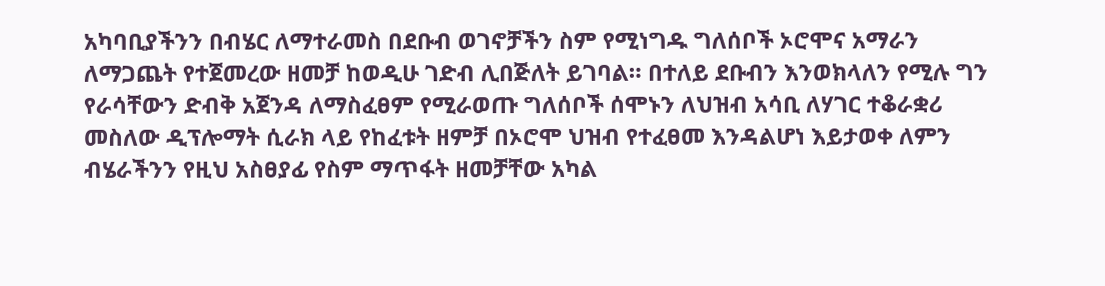አካባቢያችንን በብሄር ለማተራመስ በደቡብ ወገኖቻችን ስም የሚነግዱ ግለሰቦች ኦሮሞና አማራን ለማጋጨት የተጀመረው ዘመቻ ከወዲሁ ገድብ ሊበጅለት ይገባል። በተለይ ደቡብን እንወክላለን የሚሉ ግን የራሳቸውን ድብቅ አጀንዳ ለማስፈፀም የሚራወጡ ግለሰቦች ሰሞኑን ለህዝብ አሳቢ ለሃገር ተቆራቋሪ መስለው ዲፕሎማት ሲራክ ላይ የከፈቱት ዘምቻ በኦሮሞ ህዝብ የተፈፀመ እንዳልሆነ እይታወቀ ለምን ብሄራችንን የዚህ አስፀያፊ የስም ማጥፋት ዘመቻቸው አካል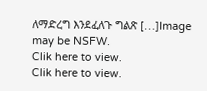ለማድረግ እንደፈለጉ ግልጽ […]Image may be NSFW.
Clik here to view.
Clik here to view.